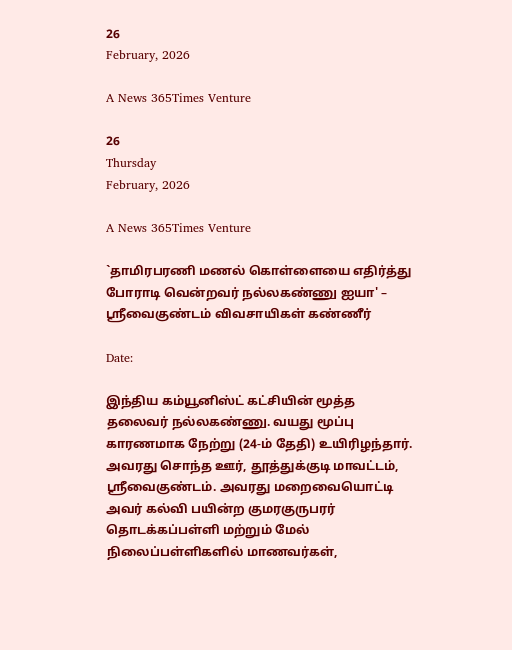26
February, 2026

A News 365Times Venture

26
Thursday
February, 2026

A News 365Times Venture

`தாமிரபரணி மணல் கொள்ளையை எதிர்த்து போராடி வென்றவர் நல்லகண்ணு ஐயா' – ஸ்ரீவைகுண்டம் விவசாயிகள் கண்ணீர்

Date:

இந்திய கம்யூனிஸ்ட் கட்சியின் மூத்த தலைவர் நல்லகண்ணு. வயது மூப்பு காரணமாக நேற்று (24-ம் தேதி) உயிரிழந்தார். அவரது சொந்த ஊர், தூத்துக்குடி மாவட்டம், ஸ்ரீவைகுண்டம். அவரது மறைவையொட்டி அவர் கல்வி பயின்ற குமரகுருபரர் தொடக்கப்பள்ளி மற்றும் மேல் நிலைப்பள்ளிகளில் மாணவர்கள்,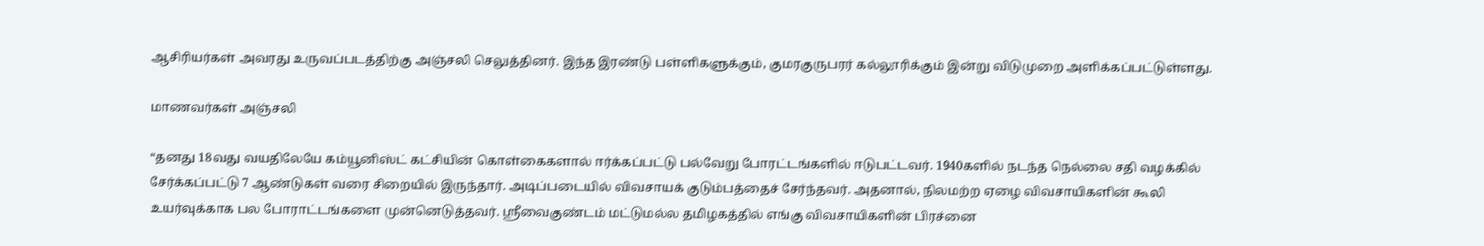ஆசிரியர்கள் அவரது உருவப்படத்திற்கு அஞ்சலி செலுத்தினர். இந்த இரண்டு பள்ளிகளுக்கும், குமரகுருபரர் கல்லூரிக்கும் இன்று விடுமுறை அளிக்கப்பட்டுள்ளது.

மாணவர்கள் அஞ்சலி

“தனது 18வது வயதிலேயே கம்யூனிஸ்ட் கட்சியின் கொள்கைகளால் ஈர்க்கப்பட்டு பல்வேறு போரட்டங்களில் ஈடுபட்டவர். 1940களில் நடந்த நெல்லை சதி வழக்கில் சேர்க்கப்பட்டு 7 ஆண்டுகள் வரை சிறையில் இருந்தார். அடிப்படையில் விவசாயக் குடும்பத்தைச் சேர்ந்தவர். அதனால், நிலமற்ற ஏழை விவசாயிகளின் கூலி உயர்வுக்காக பல போராட்டங்களை முன்னெடுத்தவர். ஸ்ரீவைகுண்டம் மட்டுமல்ல தமிழகத்தில் எங்கு விவசாயிகளின் பிரச்னை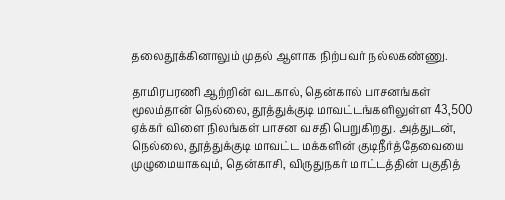தலைதூக்கினாலும் முதல் ஆளாக நிற்பவர் நல்லகண்ணு.

தாமிரபரணி ஆற்றின் வடகால், தென்கால் பாசனங்கள் மூலம்தான் நெல்லை, தூத்துக்குடி மாவட்டங்களிலுள்ள 43,500 ஏக்கர் விளை நிலங்கள் பாசன வசதி பெறுகிறது. அத்துடன், நெல்லை, தூத்துக்குடி மாவட்ட மக்களின் குடிநீர்த்தேவையை முழுமையாகவும், தென்காசி, விருதுநகர் மாட்டத்தின் பகுதித்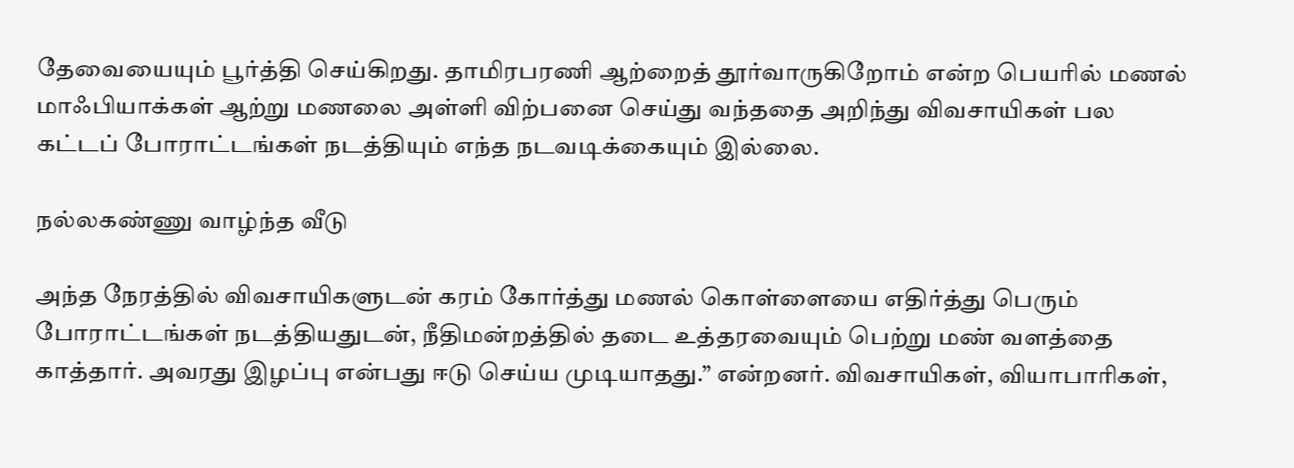தேவையையும் பூர்த்தி செய்கிறது. தாமிரபரணி ஆற்றைத் தூர்வாருகிறோம் என்ற பெயரில் மணல் மாஃபியாக்கள் ஆற்று மணலை அள்ளி விற்பனை செய்து வந்ததை அறிந்து விவசாயிகள் பல கட்டப் போராட்டங்கள் நடத்தியும் எந்த நடவடிக்கையும் இல்லை.

நல்லகண்ணு வாழ்ந்த வீடு

அந்த நேரத்தில் விவசாயிகளுடன் கரம் கோர்த்து மணல் கொள்ளையை எதிர்த்து பெரும் போராட்டங்கள் நடத்தியதுடன், நீதிமன்றத்தில் தடை உத்தரவையும் பெற்று மண் வளத்தை காத்தார். அவரது இழப்பு என்பது ஈடு செய்ய முடியாதது.” என்றனர். விவசாயிகள், வியாபாரிகள்,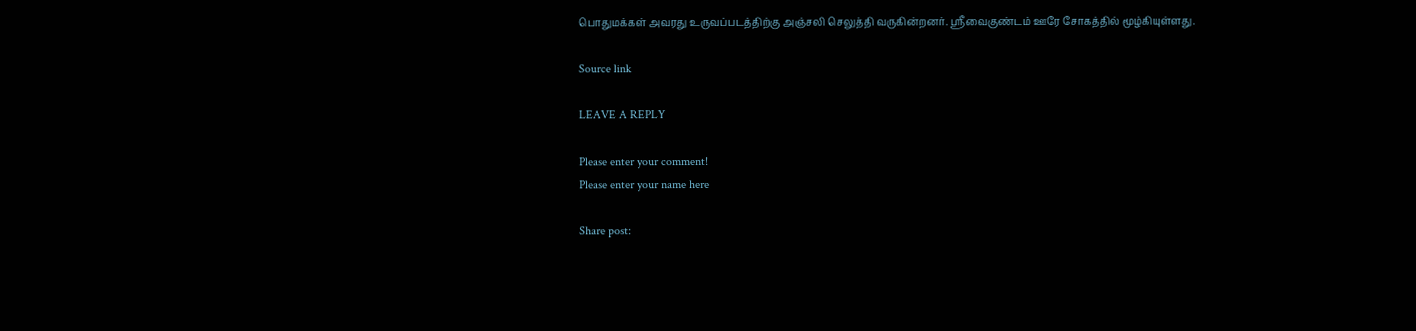பொதுமக்கள் அவரது உருவப்படத்திற்கு அஞ்சலி செலுத்தி வருகின்றனர். ஸ்ரீவைகுண்டம் ஊரே சோகத்தில் மூழ்கியுள்ளது.

Source link

LEAVE A REPLY

Please enter your comment!
Please enter your name here

Share post: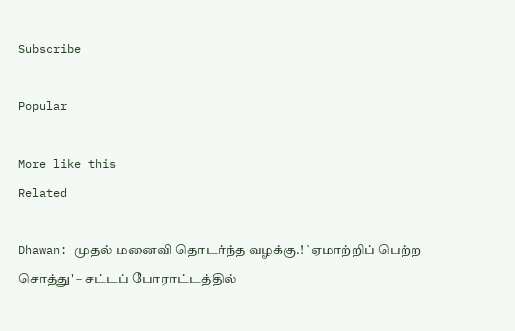Subscribe

Popular

More like this
Related

Dhawan: முதல் மனைவி தொடர்ந்த வழக்கு.! `ஏமாற்றிப் பெற்ற சொத்து' – சட்டப் போராட்டத்தில்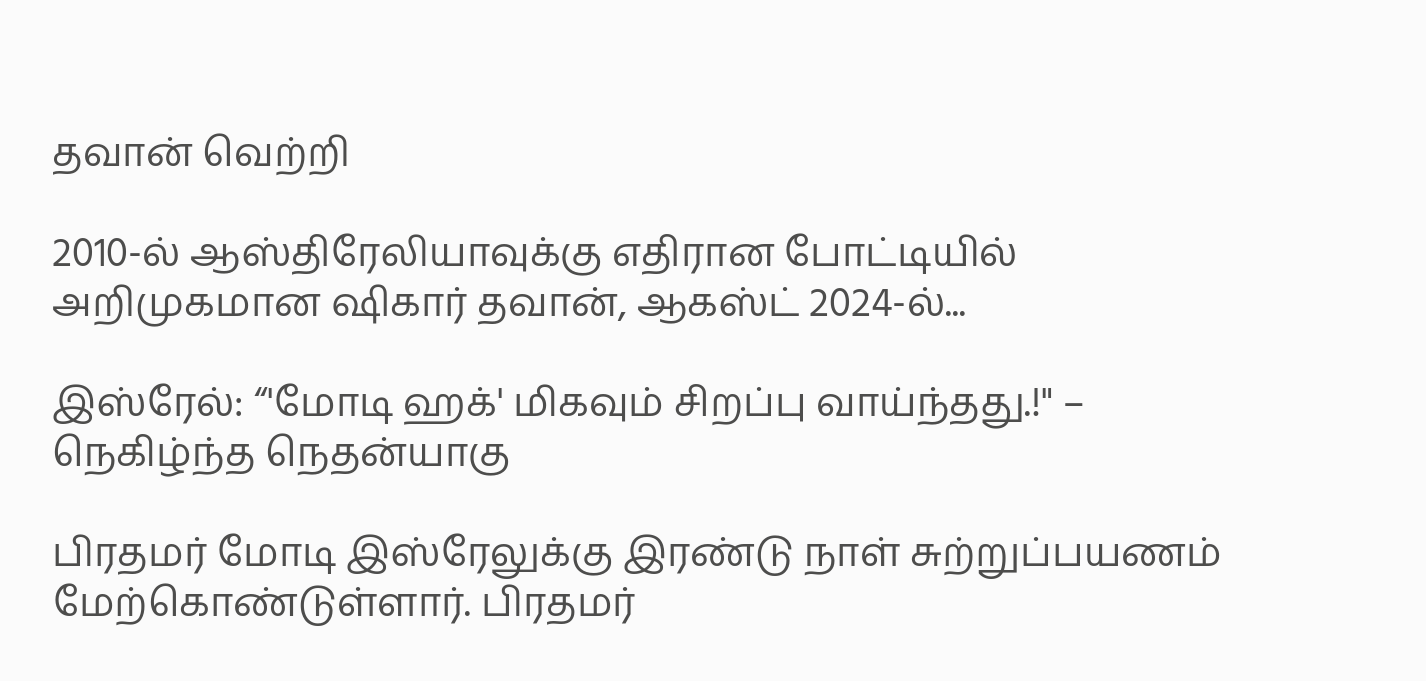தவான் வெற்றி

2010-ல் ஆஸ்திரேலியாவுக்கு எதிரான போட்டியில் அறிமுகமான ஷிகார் தவான், ஆகஸ்ட் 2024-ல்...

இஸ்ரேல்: “'மோடி ஹக்' மிகவும் சிறப்பு வாய்ந்தது.!" – நெகிழ்ந்த நெதன்யாகு

பிரதமர் மோடி இஸ்ரேலுக்கு இரண்டு நாள் சுற்றுப்பயணம் மேற்கொண்டுள்ளார். பிரதமர்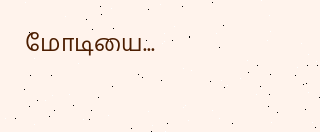மோடியை...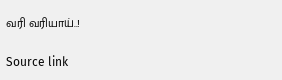வரி வரியாய்..!

Source link